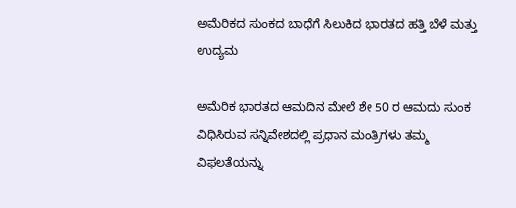ಅಮೆರಿಕದ ಸುಂಕದ ಬಾಧೆಗೆ ಸಿಲುಕಿದ ಭಾರತದ ಹತ್ತಿ ಬೆಳೆ ಮತ್ತು ಉದ್ಯಮ

ಅಮೆರಿಕ ಭಾರತದ ಆಮದಿನ ಮೇಲೆ ಶೇ 50 ರ ಆಮದು ಸುಂಕ ವಿಧಿಸಿರುವ ಸನ್ನಿವೇಶದಲ್ಲಿ ಪ್ರಧಾನ ಮಂತ್ರಿಗಳು ತಮ್ಮ ವಿಫಲತೆಯನ್ನು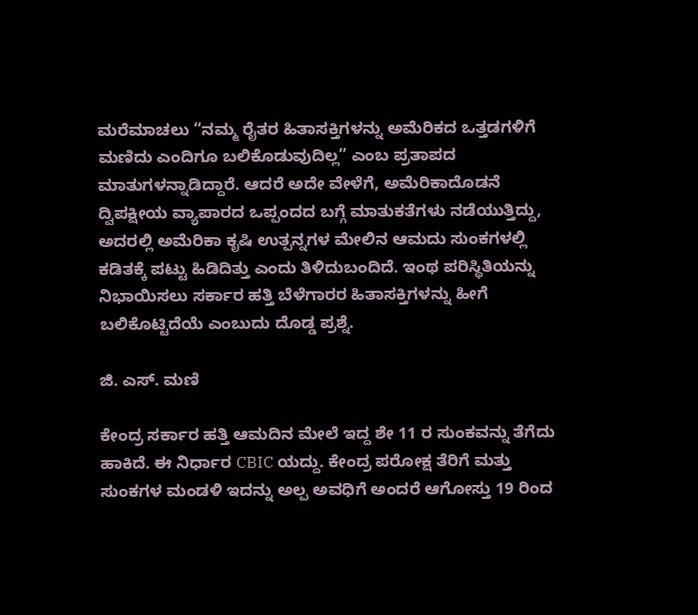ಮರೆಮಾಚಲು “ನಮ್ಮ ರೈತರ ಹಿತಾಸಕ್ತಿಗಳನ್ನು ಅಮೆರಿಕದ ಒತ್ತಡಗಳಿಗೆ ಮಣಿದು ಎಂದಿಗೂ ಬಲಿಕೊಡುವುದಿಲ್ಲ” ಎಂಬ ಪ್ರತಾಪದ ಮಾತುಗಳನ್ನಾಡಿದ್ದಾರೆ. ಆದರೆ ಅದೇ ವೇಳೆಗೆ, ಅಮೆರಿಕಾದೊಡನೆ ದ್ವಿಪಕ್ಷೀಯ ವ್ಯಾಪಾರದ ಒಪ್ಪಂದದ ಬಗ್ಗೆ ಮಾತುಕತೆಗಳು ನಡೆಯುತ್ತಿದ್ದು, ಅದರಲ್ಲಿ ಅಮೆರಿಕಾ ಕೃಷಿ ಉತ್ಪನ್ನಗಳ ಮೇಲಿನ ಆಮದು ಸುಂಕಗಳಲ್ಲಿ ಕಡಿತಕ್ಕೆ ಪಟ್ಟು ಹಿಡಿದಿತ್ತು ಎಂದು ತಿಳಿದುಬಂದಿದೆ. ಇಂಥ ಪರಿಸ್ಥಿತಿಯನ್ನು ನಿಭಾಯಿಸಲು ಸರ್ಕಾರ ಹತ್ತಿ ಬೆಳೆಗಾರರ ಹಿತಾಸಕ್ತಿಗಳನ್ನು ಹೀಗೆ ಬಲಿಕೊಟ್ಟಿದೆಯೆ ಎಂಬುದು ದೊಡ್ಡ ಪ್ರಶ್ನೆ.

ಜಿ. ಎಸ್‍. ಮಣಿ

ಕೇಂದ್ರ ಸರ್ಕಾರ ಹತ್ತಿ ಆಮದಿನ ಮೇಲೆ ಇದ್ದ ಶೇ 11 ರ ಸುಂಕವನ್ನು ತೆಗೆದು ಹಾಕಿದೆ. ಈ ನಿರ್ಧಾರ CBIC ಯದ್ದು. ಕೇಂದ್ರ ಪರೋಕ್ಷ ತೆರಿಗೆ ಮತ್ತು ಸುಂಕಗಳ ಮಂಡಳಿ ಇದನ್ನು ಅಲ್ಪ ಅವಧಿಗೆ ಅಂದರೆ ಆಗೋಸ್ತು 19 ರಿಂದ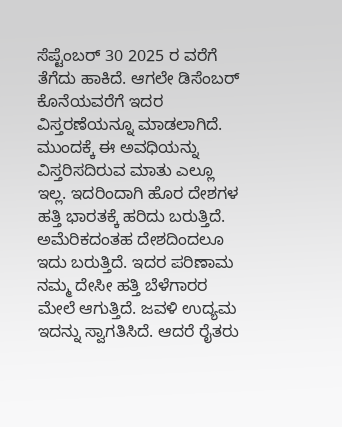ಸೆಪ್ಟೆಂಬರ್ 30 2025 ರ ವರೆಗೆ ತೆಗೆದು ಹಾಕಿದೆ. ಆಗಲೇ ಡಿಸೆಂಬರ್ ಕೊನೆಯವರೆಗೆ ಇದರ ವಿಸ್ತರಣೆಯನ್ನೂ ಮಾಡಲಾಗಿದೆ. ಮುಂದಕ್ಕೆ ಈ ಅವಧಿಯನ್ನು ವಿಸ್ತರಿಸದಿರುವ ಮಾತು ಎಲ್ಲೂ ಇಲ್ಲ. ಇದರಿಂದಾಗಿ ಹೊರ ದೇಶಗಳ ಹತ್ತಿ ಭಾರತಕ್ಕೆ ಹರಿದು ಬರುತ್ತಿದೆ. ಅಮೆರಿಕದಂತಹ ದೇಶದಿಂದಲೂ ಇದು ಬರುತ್ತಿದೆ. ಇದರ ಪರಿಣಾಮ ನಮ್ಮ ದೇಸೀ ಹತ್ತಿ ಬೆಳೆಗಾರರ ಮೇಲೆ ಆಗುತ್ತಿದೆ. ಜವಳಿ ಉದ್ಯಮ ಇದನ್ನು ಸ್ವಾಗತಿಸಿದೆ. ಆದರೆ ರೈತರು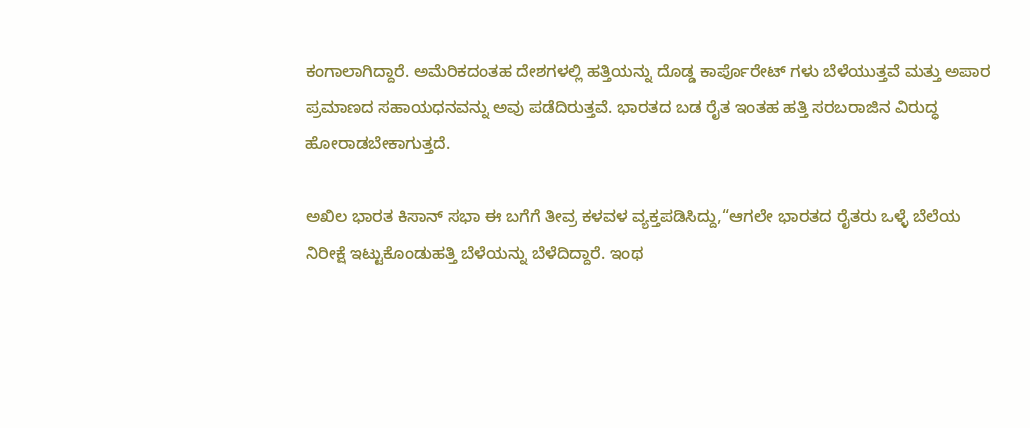ಕಂಗಾಲಾಗಿದ್ದಾರೆ. ಅಮೆರಿಕದಂತಹ ದೇಶಗಳಲ್ಲಿ ಹತ್ತಿಯನ್ನು ದೊಡ್ಡ ಕಾರ್ಪೊರೇಟ್ ಗಳು ಬೆಳೆಯುತ್ತವೆ ಮತ್ತು ಅಪಾರ ಪ್ರಮಾಣದ ಸಹಾಯಧನವನ್ನು ಅವು ಪಡೆದಿರುತ್ತವೆ. ಭಾರತದ ಬಡ ರೈತ ಇಂತಹ ಹತ್ತಿ ಸರಬರಾಜಿನ ವಿರುದ್ಧ ಹೋರಾಡಬೇಕಾಗುತ್ತದೆ.

ಅಖಿಲ ಭಾರತ ಕಿಸಾನ್ ಸಭಾ ಈ ಬಗೆಗೆ ತೀವ್ರ ಕಳವಳ ವ್ಯಕ್ತಪಡಿಸಿದ್ದು,“ಆಗಲೇ ಭಾರತದ ರೈತರು ಒಳ್ಳೆ ಬೆಲೆಯ ನಿರೀಕ್ಷೆ ಇಟ್ಟುಕೊಂಡುಹತ್ತಿ ಬೆಳೆಯನ್ನು ಬೆಳೆದಿದ್ದಾರೆ. ಇಂಥ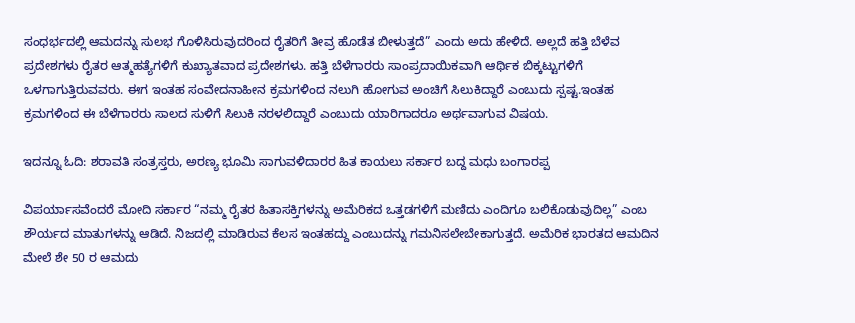ಸಂಧರ್ಭದಲ್ಲಿ ಆಮದನ್ನು ಸುಲಭ ಗೊಳಿಸಿರುವುದರಿಂದ ರೈತರಿಗೆ ತೀವ್ರ ಹೊಡೆತ ಬೀಳುತ್ತದೆ” ಎಂದು ಅದು ಹೇಳಿದೆ. ಅಲ್ಲದೆ ಹತ್ತಿ ಬೆಳೆವ ಪ್ರದೇಶಗಳು ರೈತರ ಆತ್ಮಹತ್ಯೆಗಳಿಗೆ ಕುಖ್ಯಾತವಾದ ಪ್ರದೇಶಗಳು. ಹತ್ತಿ ಬೆಳೆಗಾರರು ಸಾಂಪ್ರದಾಯಿಕವಾಗಿ ಆರ್ಥಿಕ ಬಿಕ್ಕಟ್ಟುಗಳಿಗೆ ಒಳಗಾಗುತ್ತಿರುವವರು. ಈಗ ಇಂತಹ ಸಂವೇದನಾಹೀನ ಕ್ರಮಗಳಿಂದ ನಲುಗಿ ಹೋಗುವ ಅಂಚಿಗೆ ಸಿಲುಕಿದ್ದಾರೆ ಎಂಬುದು ಸ್ಪಷ್ಟ.ಇಂತಹ ಕ್ರಮಗಳಿಂದ ಈ ಬೆಳೆಗಾರರು ಸಾಲದ ಸುಳಿಗೆ ಸಿಲುಕಿ ನರಳಲಿದ್ದಾರೆ ಎಂಬುದು ಯಾರಿಗಾದರೂ ಅರ್ಥವಾಗುವ ವಿಷಯ.

ಇದನ್ನೂ ಓದಿ: ಶರಾವತಿ ಸಂತ್ರಸ್ತರು, ಅರಣ್ಯ ಭೂಮಿ ಸಾಗುವಳಿದಾರರ ಹಿತ ಕಾಯಲು ಸರ್ಕಾರ ಬದ್ದ ಮಧು ಬಂಗಾರಪ್ಪ

ವಿಪರ್ಯಾಸವೆಂದರೆ ಮೋದಿ ಸರ್ಕಾರ “ನಮ್ಮ ರೈತರ ಹಿತಾಸಕ್ತಿಗಳನ್ನು ಅಮೆರಿಕದ ಒತ್ತಡಗಳಿಗೆ ಮಣಿದು ಎಂದಿಗೂ ಬಲಿಕೊಡುವುದಿಲ್ಲ” ಎಂಬ ಶೌರ್ಯದ ಮಾತುಗಳನ್ನು ಆಡಿದೆ. ನಿಜದಲ್ಲಿ ಮಾಡಿರುವ ಕೆಲಸ ಇಂತಹದ್ದು ಎಂಬುದನ್ನು ಗಮನಿಸಲೇಬೇಕಾಗುತ್ತದೆ. ಅಮೆರಿಕ ಭಾರತದ ಆಮದಿನ ಮೇಲೆ ಶೇ 50 ರ ಆಮದು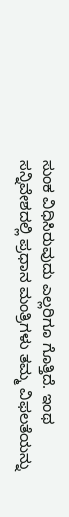ಸುಂಕ ವಿಧಿಸಿರುವುದು ಎಲ್ಲರಿಗೂ ಗೊತ್ತಿದೆ. ಇಂಥ ಸನ್ನಿವೇಶದಲ್ಲಿ ಪ್ರಧಾನ ಮಂತ್ರಿಗಳು ತಮ್ಮ ವಿಫಲತೆಯನ್ನು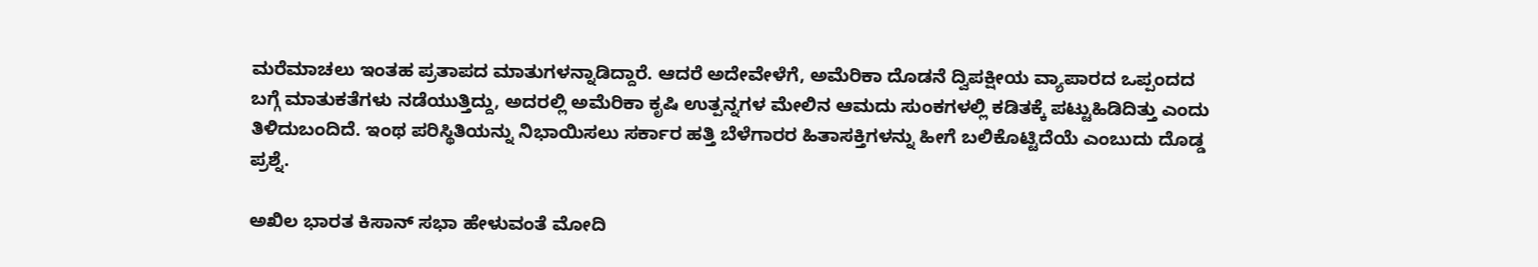ಮರೆಮಾಚಲು ಇಂತಹ ಪ್ರತಾಪದ ಮಾತುಗಳನ್ನಾಡಿದ್ದಾರೆ. ಆದರೆ ಅದೇವೇಳೆಗೆ, ಅಮೆರಿಕಾ ದೊಡನೆ ದ್ವಿಪಕ್ಷೀಯ ವ್ಯಾಪಾರದ ಒಪ್ಪಂದದ ಬಗ್ಗೆ ಮಾತುಕತೆಗಳು ನಡೆಯುತ್ತಿದ್ದು, ಅದರಲ್ಲಿ ಅಮೆರಿಕಾ ಕೃಷಿ ಉತ್ಪನ್ನಗಳ ಮೇಲಿನ ಆಮದು ಸುಂಕಗಳಲ್ಲಿ ಕಡಿತಕ್ಕೆ ಪಟ್ಟುಹಿಡಿದಿತ್ತು ಎಂದು ತಿಳಿದುಬಂದಿದೆ. ಇಂಥ ಪರಿಸ್ಥಿತಿಯನ್ನು ನಿಭಾಯಿಸಲು ಸರ್ಕಾರ ಹತ್ತಿ ಬೆಳೆಗಾರರ ಹಿತಾಸಕ್ತಿಗಳನ್ನು ಹೀಗೆ ಬಲಿಕೊಟ್ಟಿದೆಯೆ ಎಂಬುದು ದೊಡ್ಡ ಪ್ರಶ್ನೆ.

ಅಖಿಲ ಭಾರತ ಕಿಸಾನ್ ಸಭಾ ಹೇಳುವಂತೆ ಮೋದಿ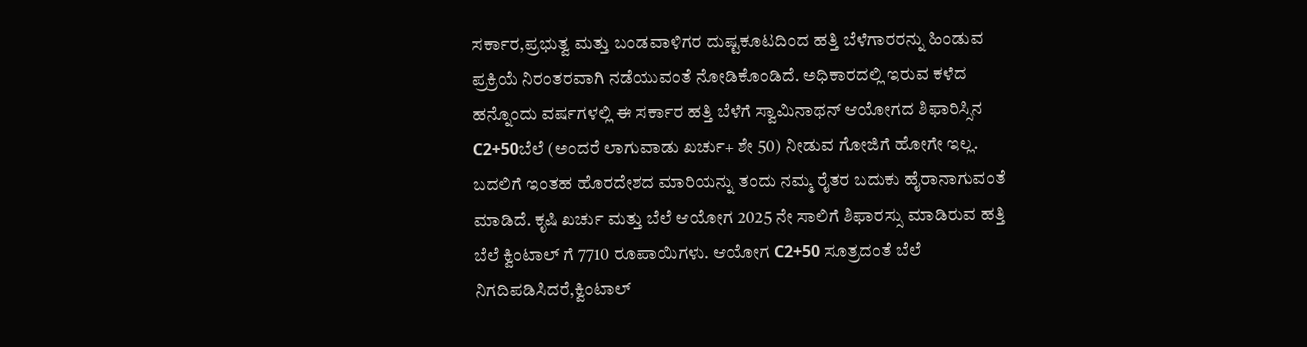ಸರ್ಕಾರ,ಪ್ರಭುತ್ವ ಮತ್ತು ಬಂಡವಾಳಿಗರ ದುಷ್ಟಕೂಟದಿಂದ ಹತ್ತಿ ಬೆಳೆಗಾರರನ್ನು ಹಿಂಡುವ ಪ್ರಕ್ರಿಯೆ ನಿರಂತರವಾಗಿ ನಡೆಯುವಂತೆ ನೋಡಿಕೊಂಡಿದೆ. ಅಧಿಕಾರದಲ್ಲಿ ಇರುವ ಕಳೆದ ಹನ್ನೊಂದು ವರ್ಷಗಳಲ್ಲಿ ಈ ಸರ್ಕಾರ ಹತ್ತಿ ಬೆಳೆಗೆ ಸ್ವಾಮಿನಾಥನ್ ಆಯೋಗದ ಶಿಫಾರಿಸ್ಸಿನ C2+50ಬೆಲೆ (ಅಂದರೆ ಲಾಗುವಾಡು ಖರ್ಚು+ ಶೇ 50) ನೀಡುವ ಗೋಜಿಗೆ ಹೋಗೇ ಇಲ್ಲ. ಬದಲಿಗೆ ಇಂತಹ ಹೊರದೇಶದ ಮಾರಿಯನ್ನು ತಂದು ನಮ್ಮ ರೈತರ ಬದುಕು ಹೈರಾನಾಗುವಂತೆ ಮಾಡಿದೆ. ಕೃಷಿ ಖರ್ಚು ಮತ್ತು ಬೆಲೆ ಆಯೋಗ 2025 ನೇ ಸಾಲಿಗೆ ಶಿಫಾರಸ್ಸು ಮಾಡಿರುವ ಹತ್ತಿ ಬೆಲೆ ಕ್ವಿಂಟಾಲ್ ಗೆ 7710 ರೂಪಾಯಿಗಳು. ಆಯೋಗ C2+50 ಸೂತ್ರದಂತೆ ಬೆಲೆ ನಿಗದಿಪಡಿಸಿದರೆ,ಕ್ವಿಂಟಾಲ್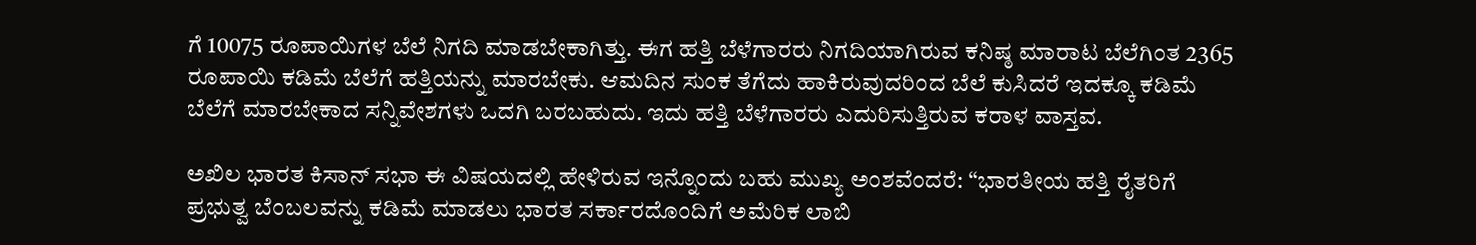ಗೆ 10075 ರೂಪಾಯಿಗಳ ಬೆಲೆ ನಿಗದಿ ಮಾಡಬೇಕಾಗಿತ್ತು. ಈಗ ಹತ್ತಿ ಬೆಳೆಗಾರರು ನಿಗದಿಯಾಗಿರುವ ಕನಿಷ್ಠ ಮಾರಾಟ ಬೆಲೆಗಿಂತ 2365 ರೂಪಾಯಿ ಕಡಿಮೆ ಬೆಲೆಗೆ ಹತ್ತಿಯನ್ನು ಮಾರಬೇಕು. ಆಮದಿನ ಸುಂಕ ತೆಗೆದು ಹಾಕಿರುವುದರಿಂದ ಬೆಲೆ ಕುಸಿದರೆ ಇದಕ್ಕೂ ಕಡಿಮೆ ಬೆಲೆಗೆ ಮಾರಬೇಕಾದ ಸನ್ನಿವೇಶಗಳು ಒದಗಿ ಬರಬಹುದು. ಇದು ಹತ್ತಿ ಬೆಳೆಗಾರರು ಎದುರಿಸುತ್ತಿರುವ ಕರಾಳ ವಾಸ್ತವ.

ಅಖಿಲ ಭಾರತ ಕಿಸಾನ್ ಸಭಾ ಈ ವಿಷಯದಲ್ಲಿ ಹೇಳಿರುವ ಇನ್ನೊಂದು ಬಹು ಮುಖ್ಯ ಅಂಶವೆಂದರೆ: “ಭಾರತೀಯ ಹತ್ತಿ ರೈತರಿಗೆ ಪ್ರಭುತ್ವ ಬೆಂಬಲವನ್ನು ಕಡಿಮೆ ಮಾಡಲು ಭಾರತ ಸರ್ಕಾರದೊಂದಿಗೆ ಅಮೆರಿಕ ಲಾಬಿ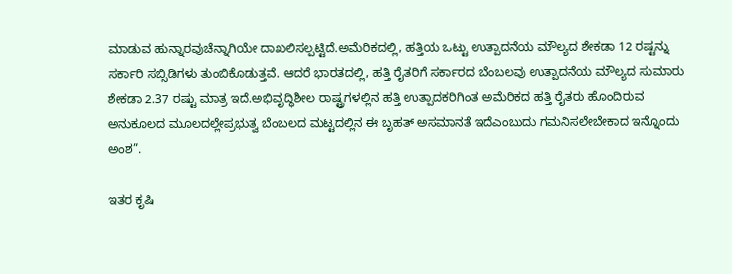ಮಾಡುವ ಹುನ್ನಾರವುಚೆನ್ನಾಗಿಯೇ ದಾಖಲಿಸಲ್ಪಟ್ಟಿದೆ.ಅಮೆರಿಕದಲ್ಲಿ, ಹತ್ತಿಯ ಒಟ್ಟು ಉತ್ಪಾದನೆಯ ಮೌಲ್ಯದ ಶೇಕಡಾ 12 ರಷ್ಟನ್ನು ಸರ್ಕಾರಿ ಸಬ್ಸಿಡಿಗಳು ತುಂಬಿಕೊಡುತ್ತವೆ. ಆದರೆ ಭಾರತದಲ್ಲಿ, ಹತ್ತಿ ರೈತರಿಗೆ ಸರ್ಕಾರದ ಬೆಂಬಲವು ಉತ್ಪಾದನೆಯ ಮೌಲ್ಯದ ಸುಮಾರು ಶೇಕಡಾ 2.37 ರಷ್ಟು ಮಾತ್ರ ಇದೆ.ಅಭಿವೃದ್ಧಿಶೀಲ ರಾಷ್ಟ್ರಗಳಲ್ಲಿನ ಹತ್ತಿ ಉತ್ಪಾದಕರಿಗಿಂತ ಅಮೆರಿಕದ ಹತ್ತಿ ರೈತರು ಹೊಂದಿರುವ ಅನುಕೂಲದ ಮೂಲದಲ್ಲೇಪ್ರಭುತ್ವ ಬೆಂಬಲದ ಮಟ್ಟದಲ್ಲಿನ ಈ ಬೃಹತ್ ಅಸಮಾನತೆ ಇದೆಎಂಬುದು ಗಮನಿಸಲೇಬೇಕಾದ ಇನ್ನೊಂದು ಅಂಶ”.

ಇತರ ಕೃಷಿ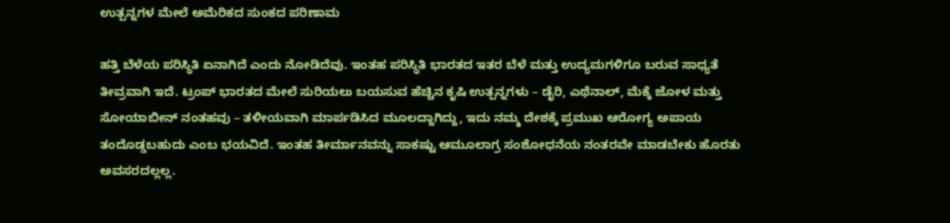ಉತ್ಪನ್ನಗಳ ಮೇಲೆ ಅಮೆರಿಕದ ಸುಂಕದ ಪರಿಣಾಮ

ಹತ್ತಿ ಬೆಳೆಯ ಪರಿಸ್ಥಿತಿ ಏನಾಗಿದೆ ಎಂದು ನೋಡಿದೆವು. ಇಂತಹ ಪರಿಸ್ಥಿತಿ ಭಾರತದ ಇತರ ಬೆಳೆ ಮತ್ತು ಉದ್ಯಮಗಳಿಗೂ ಬರುವ ಸಾಧ್ಯತೆ ತೀವ್ರವಾಗಿ ಇದೆ. ಟ್ರಂಪ್ ಭಾರತದ ಮೇಲೆ ಸುರಿಯಲು ಬಯಸುವ ಹೆಚ್ಚಿನ ಕೃಷಿ ಉತ್ಪನ್ನಗಳು – ಡೈರಿ, ಎಥೆನಾಲ್, ಮೆಕ್ಕೆ ಜೋಳ ಮತ್ತು ಸೋಯಾಬೀನ್ ನಂತಹವು – ತಳೀಯವಾಗಿ ಮಾರ್ಪಡಿಸಿದ ಮೂಲದ್ದಾಗಿದ್ದು, ಇದು ನಮ್ಮ ದೇಶಕ್ಕೆ ಪ್ರಮುಖ ಆರೋಗ್ಯ ಅಪಾಯ ತಂದೊಡ್ಡಬಹುದು ಎಂಬ ಭಯವಿದೆ. ಇಂತಹ ತೀರ್ಮಾನವನ್ನು ಸಾಕಷ್ಟು ಆಮೂಲಾಗ್ರ ಸಂಶೋಧನೆಯ ನಂತರವೇ ಮಾಡಬೇಕು ಹೊರತು ಅವಸರದಲ್ಲಲ್ಲ.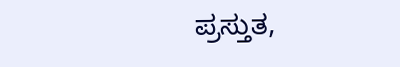ಪ್ರಸ್ತುತ,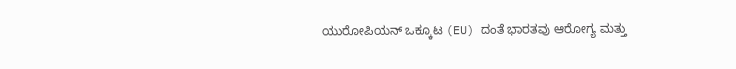ಯುರೋಪಿಯನ್ ಒಕ್ಕೂಟ (EU) ದಂತೆ ಭಾರತವು ಆರೋಗ್ಯ ಮತ್ತು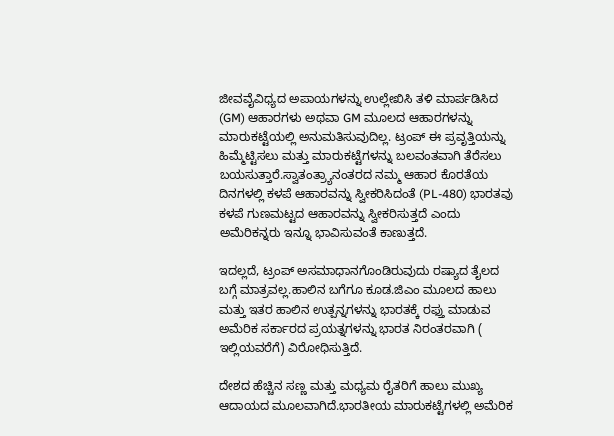ಜೀವವೈವಿಧ್ಯದ ಅಪಾಯಗಳನ್ನು ಉಲ್ಲೇಖಿಸಿ ತಳಿ ಮಾರ್ಪಡಿಸಿದ (GM) ಆಹಾರಗಳು ಅಥವಾ GM ಮೂಲದ ಆಹಾರಗಳನ್ನು ಮಾರುಕಟ್ಟೆಯಲ್ಲಿ ಅನುಮತಿಸುವುದಿಲ್ಲ. ಟ್ರಂಪ್ ಈ ಪ್ರವೃತ್ತಿಯನ್ನು ಹಿಮ್ಮೆಟ್ಟಿಸಲು ಮತ್ತು ಮಾರುಕಟ್ಟೆಗಳನ್ನು ಬಲವಂತವಾಗಿ ತೆರೆಸಲು ಬಯಸುತ್ತಾರೆ.ಸ್ವಾತಂತ್ರ್ಯಾನಂತರದ ನಮ್ಮ ಆಹಾರ ಕೊರತೆಯ ದಿನಗಳಲ್ಲಿ ಕಳಪೆ ಆಹಾರವನ್ನು ಸ್ವೀಕರಿಸಿದಂತೆ (PL-480) ಭಾರತವು ಕಳಪೆ ಗುಣಮಟ್ಟದ ಆಹಾರವನ್ನು ಸ್ವೀಕರಿಸುತ್ತದೆ ಎಂದು ಅಮೆರಿಕನ್ನರು ಇನ್ನೂ ಭಾವಿಸುವಂತೆ ಕಾಣುತ್ತದೆ.

ಇದಲ್ಲದೆ, ಟ್ರಂಪ್ ಅಸಮಾಧಾನಗೊಂಡಿರುವುದು ರಷ್ಯಾದ ತೈಲದ ಬಗ್ಗೆ ಮಾತ್ರವಲ್ಲ.ಹಾಲಿನ ಬಗೆಗೂ ಕೂಡ.ಜಿಎಂ ಮೂಲದ ಹಾಲು ಮತ್ತು ಇತರ ಹಾಲಿನ ಉತ್ಪನ್ನಗಳನ್ನು ಭಾರತಕ್ಕೆ ರಫ್ತು ಮಾಡುವ ಅಮೆರಿಕ ಸರ್ಕಾರದ ಪ್ರಯತ್ನಗಳನ್ನು ಭಾರತ ನಿರಂತರವಾಗಿ ( ಇಲ್ಲಿಯವರೆಗೆ) ವಿರೋಧಿಸುತ್ತಿದೆ.

ದೇಶದ ಹೆಚ್ಚಿನ ಸಣ್ಣ ಮತ್ತು ಮಧ್ಯಮ ರೈತರಿಗೆ ಹಾಲು ಮುಖ್ಯ ಆದಾಯದ ಮೂಲವಾಗಿದೆ.ಭಾರತೀಯ ಮಾರುಕಟ್ಟೆಗಳಲ್ಲಿ ಅಮೆರಿಕ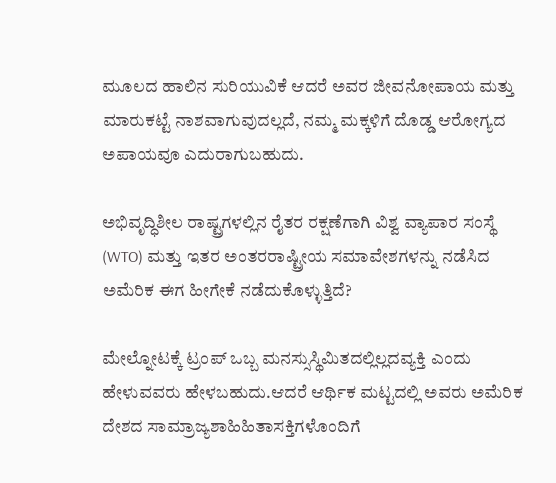ಮೂಲದ ಹಾಲಿನ ಸುರಿಯುವಿಕೆ ಆದರೆ ಅವರ ಜೀವನೋಪಾಯ ಮತ್ತು ಮಾರುಕಟ್ಟೆ ನಾಶವಾಗುವುದಲ್ಲದೆ, ನಮ್ಮ ಮಕ್ಕಳಿಗೆ ದೊಡ್ಡ ಆರೋಗ್ಯದ ಅಪಾಯವೂ ಎದುರಾಗುಬಹುದು.

ಅಭಿವೃದ್ಧಿಶೀಲ ರಾಷ್ಟ್ರಗಳಲ್ಲಿನ ರೈತರ ರಕ್ಷಣೆಗಾಗಿ ವಿಶ್ವ ವ್ಯಾಪಾರ ಸಂಸ್ಥೆ (WTO) ಮತ್ತು ಇತರ ಅಂತರರಾಷ್ಟ್ರೀಯ ಸಮಾವೇಶಗಳನ್ನು ನಡೆಸಿದ ಅಮೆರಿಕ ಈಗ ಹೀಗೇಕೆ ನಡೆದುಕೊಳ್ಳುತ್ತಿದೆ?

ಮೇಲ್ನೋಟಕ್ಕೆ ಟ್ರಂಪ್ ಒಬ್ಬ ಮನಸ್ಸುಸ್ಥಿಮಿತದಲ್ಲಿಲ್ಲದವ್ಯಕ್ತಿ ಎಂದು ಹೇಳುವವರು ಹೇಳಬಹುದು.ಆದರೆ ಆರ್ಥಿಕ ಮಟ್ಟದಲ್ಲಿ ಅವರು ಅಮೆರಿಕ ದೇಶದ ಸಾಮ್ರಾಜ್ಯಶಾಹಿಹಿತಾಸಕ್ತಿಗಳೊಂದಿಗೆ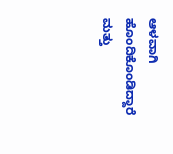ಆಳವಾಗಿ ಹೊಂದಿಕೊಂಡಿದ್ದಾರೆ ಮತ್ತು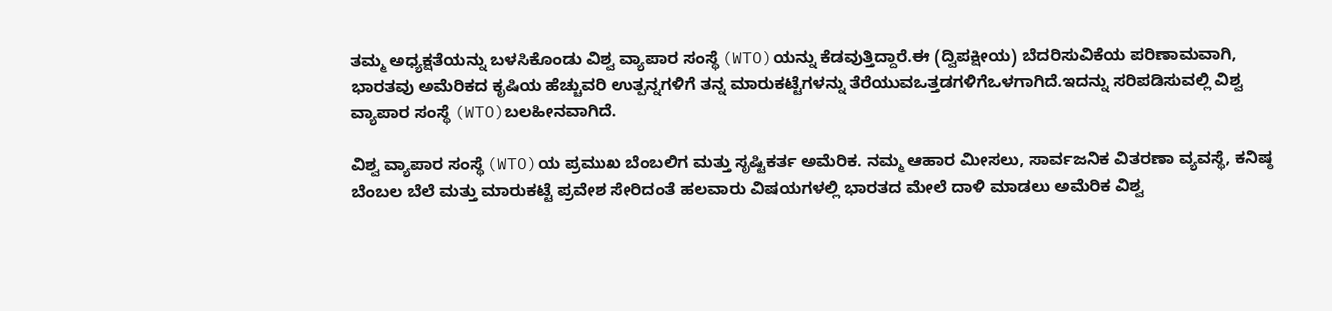ತಮ್ಮ ಅಧ್ಯಕ್ಷತೆಯನ್ನು ಬಳಸಿಕೊಂಡು ವಿಶ್ವ ವ್ಯಾಪಾರ ಸಂಸ್ಥೆ (WTO)ಯನ್ನು ಕೆಡವುತ್ತಿದ್ದಾರೆ.ಈ (ದ್ವಿಪಕ್ಷೀಯ) ಬೆದರಿಸುವಿಕೆಯ ಪರಿಣಾಮವಾಗಿ, ಭಾರತವು ಅಮೆರಿಕದ ಕೃಷಿಯ ಹೆಚ್ಚುವರಿ ಉತ್ಪನ್ನಗಳಿಗೆ ತನ್ನ ಮಾರುಕಟ್ಟೆಗಳನ್ನು ತೆರೆಯುವಒತ್ತಡಗಳಿಗೆಒಳಗಾಗಿದೆ.ಇದನ್ನು ಸರಿಪಡಿಸುವಲ್ಲಿ ವಿಶ್ವ ವ್ಯಾಪಾರ ಸಂಸ್ಥೆ (WTO)ಬಲಹೀನವಾಗಿದೆ.

ವಿಶ್ವ ವ್ಯಾಪಾರ ಸಂಸ್ಥೆ (WTO)ಯ ಪ್ರಮುಖ ಬೆಂಬಲಿಗ ಮತ್ತು ಸೃಷ್ಟಿಕರ್ತ ಅಮೆರಿಕ. ನಮ್ಮ ಆಹಾರ ಮೀಸಲು, ಸಾರ್ವಜನಿಕ ವಿತರಣಾ ವ್ಯವಸ್ಥೆ, ಕನಿಷ್ಠ ಬೆಂಬಲ ಬೆಲೆ ಮತ್ತು ಮಾರುಕಟ್ಟೆ ಪ್ರವೇಶ ಸೇರಿದಂತೆ ಹಲವಾರು ವಿಷಯಗಳಲ್ಲಿ ಭಾರತದ ಮೇಲೆ ದಾಳಿ ಮಾಡಲು ಅಮೆರಿಕ ವಿಶ್ವ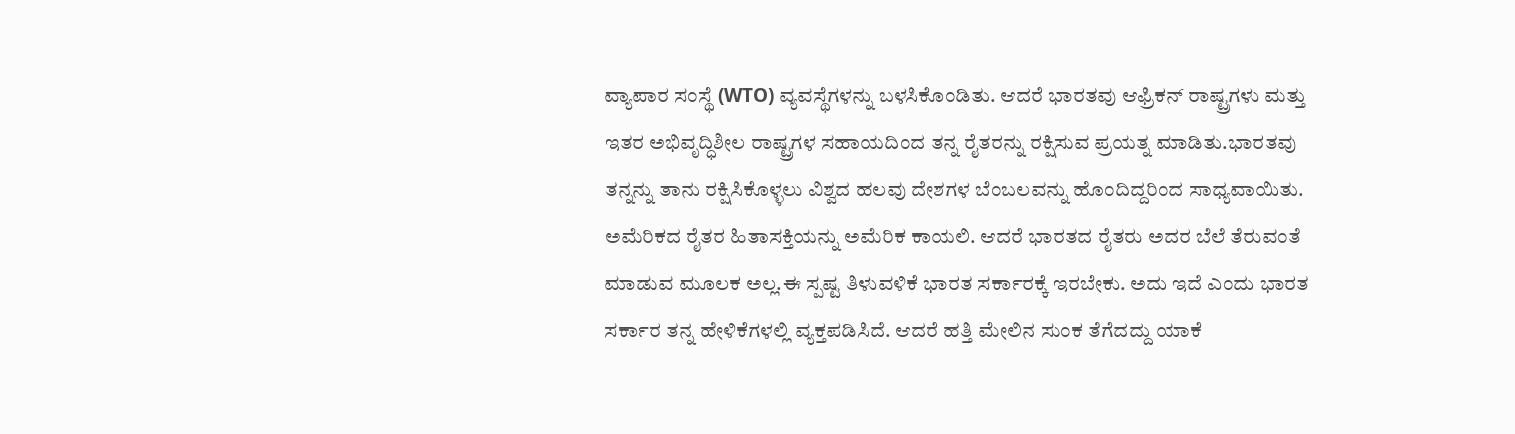ವ್ಯಾಪಾರ ಸಂಸ್ಥೆ (WTO) ವ್ಯವಸ್ಥೆಗಳನ್ನು ಬಳಸಿಕೊಂಡಿತು. ಆದರೆ ಭಾರತವು ಆಫ್ರಿಕನ್ ರಾಷ್ಟ್ರಗಳು ಮತ್ತು ಇತರ ಅಭಿವೃದ್ಧಿಶೀಲ ರಾಷ್ಟ್ರಗಳ ಸಹಾಯದಿಂದ ತನ್ನ ರೈತರನ್ನು ರಕ್ಷಿಸುವ ಪ್ರಯತ್ನ ಮಾಡಿತು.ಭಾರತವು ತನ್ನನ್ನು ತಾನು ರಕ್ಷಿಸಿಕೊಳ್ಳಲು ವಿಶ್ವದ ಹಲವು ದೇಶಗಳ ಬೆಂಬಲವನ್ನು ಹೊಂದಿದ್ದರಿಂದ ಸಾಧ್ಯವಾಯಿತು. ಅಮೆರಿಕದ ರೈತರ ಹಿತಾಸಕ್ತಿಯನ್ನು ಅಮೆರಿಕ ಕಾಯಲಿ. ಆದರೆ ಭಾರತದ ರೈತರು ಅದರ ಬೆಲೆ ತೆರುವಂತೆ ಮಾಡುವ ಮೂಲಕ ಅಲ್ಲ.ಈ ಸ್ಪಷ್ಟ ತಿಳುವಳಿಕೆ ಭಾರತ ಸರ್ಕಾರಕ್ಕೆ ಇರಬೇಕು. ಅದು ಇದೆ ಎಂದು ಭಾರತ ಸರ್ಕಾರ ತನ್ನ ಹೇಳಿಕೆಗಳಲ್ಲಿ ವ್ಯಕ್ತಪಡಿಸಿದೆ. ಆದರೆ ಹತ್ತಿ ಮೇಲಿನ ಸುಂಕ ತೆಗೆದದ್ದು ಯಾಕೆ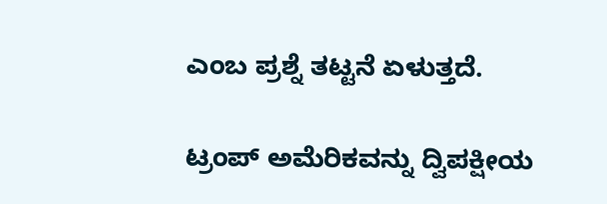ಎಂಬ ಪ್ರಶ್ನೆ ತಟ್ಟನೆ ಏಳುತ್ತದೆ.

ಟ್ರಂಪ್ ಅಮೆರಿಕವನ್ನು ದ್ವಿಪಕ್ಷೀಯ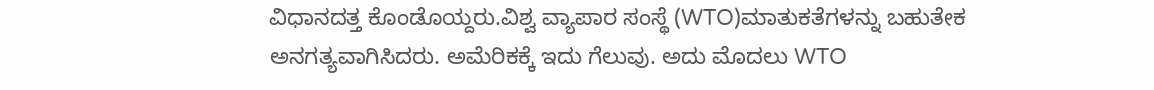ವಿಧಾನದತ್ತ ಕೊಂಡೊಯ್ದರು.ವಿಶ್ವ ವ್ಯಾಪಾರ ಸಂಸ್ಥೆ (WTO)ಮಾತುಕತೆಗಳನ್ನು ಬಹುತೇಕ ಅನಗತ್ಯವಾಗಿಸಿದರು. ಅಮೆರಿಕಕ್ಕೆ ಇದು ಗೆಲುವು. ಅದು ಮೊದಲು WTO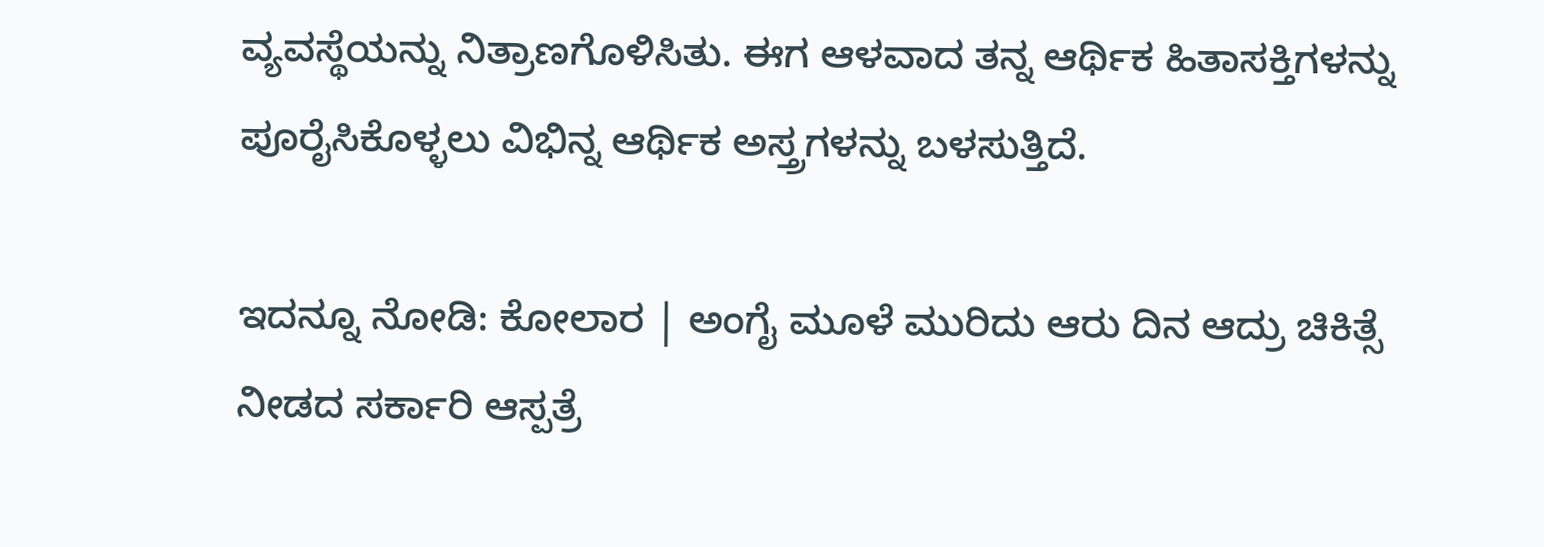ವ್ಯವಸ್ಥೆಯನ್ನು ನಿತ್ರಾಣಗೊಳಿಸಿತು. ಈಗ ಆಳವಾದ ತನ್ನ ಆರ್ಥಿಕ ಹಿತಾಸಕ್ತಿಗಳನ್ನು ಪೂರೈಸಿಕೊಳ್ಳಲು ವಿಭಿನ್ನ ಆರ್ಥಿಕ ಅಸ್ತ್ರಗಳನ್ನು ಬಳಸುತ್ತಿದೆ.

ಇದನ್ನೂ ನೋಡಿ: ಕೋಲಾರ | ಅಂಗೈ ಮೂಳೆ ಮುರಿದು ಆರು ದಿನ ಆದ್ರು ಚಿಕಿತ್ಸೆ ನೀಡದ ಸರ್ಕಾರಿ ಆಸ್ಪತ್ರೆ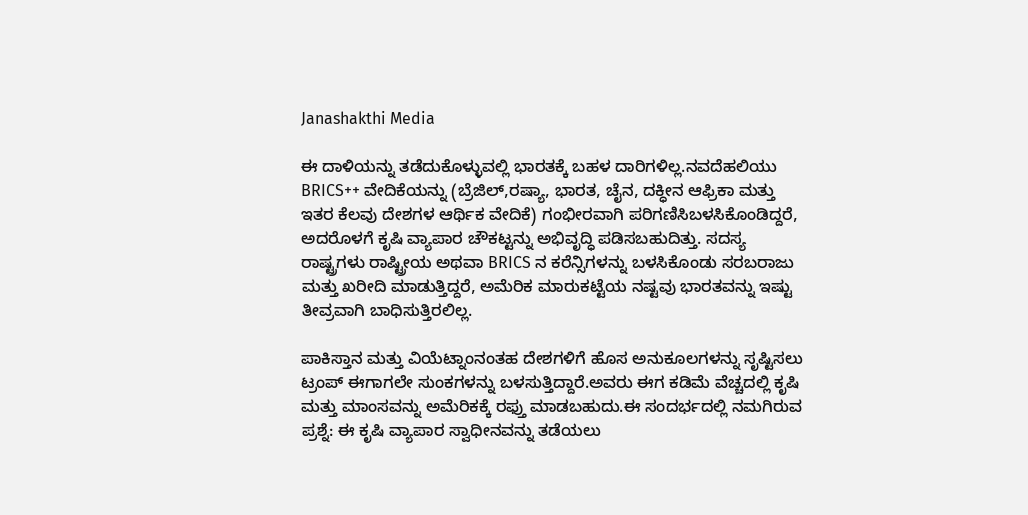Janashakthi Media

ಈ ದಾಳಿಯನ್ನು ತಡೆದುಕೊಳ್ಳುವಲ್ಲಿ ಭಾರತಕ್ಕೆ ಬಹಳ ದಾರಿಗಳಿಲ್ಲ.ನವದೆಹಲಿಯು BRICS++ ವೇದಿಕೆಯನ್ನು (ಬ್ರೆಜಿಲ್,ರಷ್ಯಾ, ಭಾರತ, ಚೈನ, ದಕ್ಧೀನ ಆಫ್ರಿಕಾ ಮತ್ತು ಇತರ ಕೆಲವು ದೇಶಗಳ ಆರ್ಥಿಕ ವೇದಿಕೆ) ಗಂಭೀರವಾಗಿ ಪರಿಗಣಿಸಿಬಳಸಿಕೊಂಡಿದ್ದರೆ, ಅದರೊಳಗೆ ಕೃಷಿ ವ್ಯಾಪಾರ ಚೌಕಟ್ಟನ್ನು ಅಭಿವೃದ್ಧಿ ಪಡಿಸಬಹುದಿತ್ತು. ಸದಸ್ಯ ರಾಷ್ಟ್ರಗಳು ರಾಷ್ಟ್ರೀಯ ಅಥವಾ BRICS ನ ಕರೆನ್ಸಿಗಳನ್ನು ಬಳಸಿಕೊಂಡು ಸರಬರಾಜು ಮತ್ತು ಖರೀದಿ ಮಾಡುತ್ತಿದ್ದರೆ, ಅಮೆರಿಕ ಮಾರುಕಟ್ಟೆಯ ನಷ್ಟವು ಭಾರತವನ್ನು ಇಷ್ಟು ತೀವ್ರವಾಗಿ ಬಾಧಿಸುತ್ತಿರಲಿಲ್ಲ.

ಪಾಕಿಸ್ತಾನ ಮತ್ತು ವಿಯೆಟ್ನಾಂನಂತಹ ದೇಶಗಳಿಗೆ ಹೊಸ ಅನುಕೂಲಗಳನ್ನು ಸೃಷ್ಟಿಸಲು ಟ್ರಂಪ್ ಈಗಾಗಲೇ ಸುಂಕಗಳನ್ನು ಬಳಸುತ್ತಿದ್ದಾರೆ.ಅವರು ಈಗ ಕಡಿಮೆ ವೆಚ್ಚದಲ್ಲಿ ಕೃಷಿ ಮತ್ತು ಮಾಂಸವನ್ನು ಅಮೆರಿಕಕ್ಕೆ ರಫ್ತು ಮಾಡಬಹುದು.ಈ ಸಂದರ್ಭದಲ್ಲಿ ನಮಗಿರುವ ಪ್ರಶ್ನೆ: ಈ ಕೃಷಿ ವ್ಯಾಪಾರ ಸ್ವಾಧೀನವನ್ನು ತಡೆಯಲು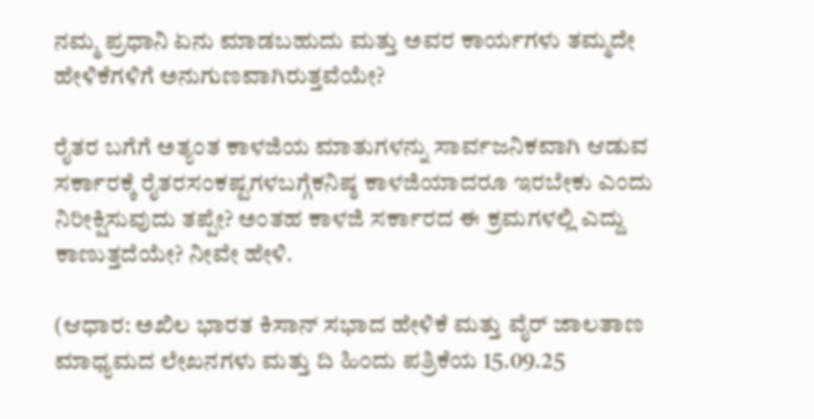ನಮ್ಮ ಪ್ರಧಾನಿ ಏನು ಮಾಡಬಹುದು ಮತ್ತು ಅವರ ಕಾರ್ಯಗಳು ತಮ್ಮದೇ ಹೇಳಿಕೆಗಳಿಗೆ ಅನುಗುಣವಾಗಿರುತ್ತವೆಯೇ?

ರೈತರ ಬಗೆಗೆ ಅತ್ಯಂತ ಕಾಳಜಿಯ ಮಾತುಗಳನ್ನು ಸಾರ್ವಜನಿಕವಾಗಿ ಆಡುವ ಸರ್ಕಾರಕ್ಕೆ ರೈತರಸಂಕಷ್ಟಗಳಬಗ್ಗೆಕನಿಷ್ಠ ಕಾಳಜಿಯಾದರೂ ಇರಬೇಕು ಎಂದು ನಿರೀಕ್ಷಿಸುವುದು ತಪ್ಪೇ? ಅಂತಹ ಕಾಳಜಿ ಸರ್ಕಾರದ ಈ ಕ್ರಮಗಳಲ್ಲಿ ಎದ್ದು ಕಾಣುತ್ತದೆಯೇ? ನೀವೇ ಹೇಳಿ.

(ಆಧಾರ: ಅಖಿಲ ಭಾರತ ಕಿಸಾನ್ ಸಭಾದ ಹೇಳಿಕೆ ಮತ್ತು ವೈರ್ ಜಾಲತಾಣ ಮಾಧ್ಯಮದ ಲೇಖನಗಳು ಮತ್ತು ದಿ ಹಿಂದು ಪತ್ರಿಕೆಯ 15.09.25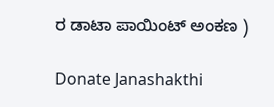ರ ಡಾಟಾ ಪಾಯಿಂಟ್ ಅಂಕಣ )

Donate Janashakthi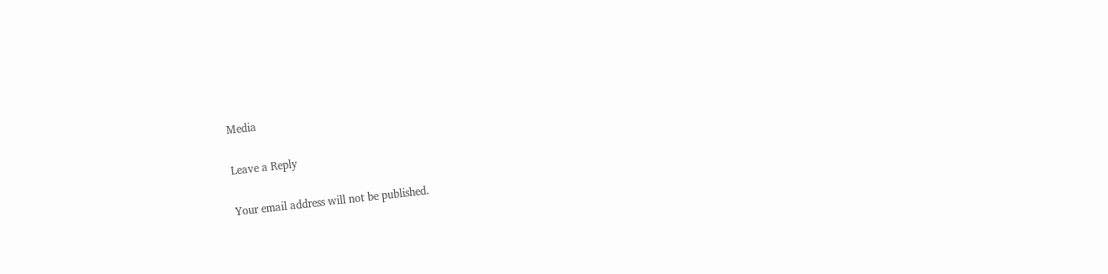Media

Leave a Reply

Your email address will not be published.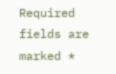Required fields are marked *